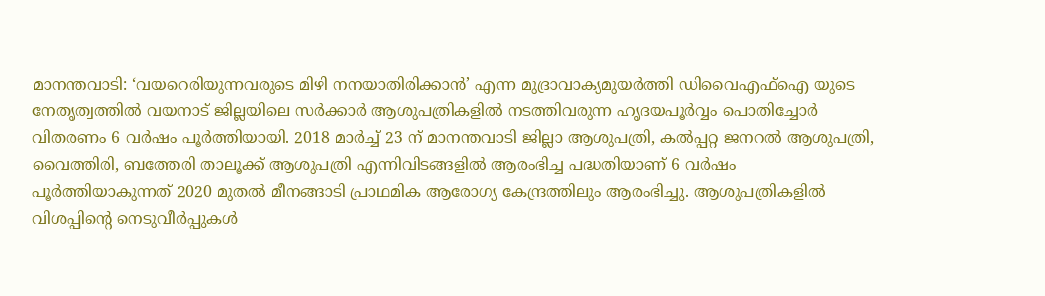മാനന്തവാടി: ‘വയറെരിയുന്നവരുടെ മിഴി നനയാതിരിക്കാൻ’ എന്ന മുദ്രാവാക്യമുയർത്തി ഡിവൈഎഫ്ഐ യുടെ നേതൃത്വത്തിൽ വയനാട് ജില്ലയിലെ സർക്കാർ ആശുപത്രികളിൽ നടത്തിവരുന്ന ഹൃദയപൂർവ്വം പൊതിച്ചോർ വിതരണം 6 വർഷം പൂർത്തിയായി. 2018 മാർച്ച് 23 ന് മാനന്തവാടി ജില്ലാ ആശുപത്രി, കൽപ്പറ്റ ജനറൽ ആശുപത്രി, വൈത്തിരി, ബത്തേരി താലൂക്ക് ആശുപത്രി എന്നിവിടങ്ങളിൽ ആരംഭിച്ച പദ്ധതിയാണ് 6 വർഷം പൂർത്തിയാകുന്നത് 2020 മുതൽ മീനങ്ങാടി പ്രാഥമിക ആരോഗ്യ കേന്ദ്രത്തിലും ആരംഭിച്ചു. ആശുപത്രികളിൽ വിശപ്പിന്റെ നെടുവീർപ്പുകൾ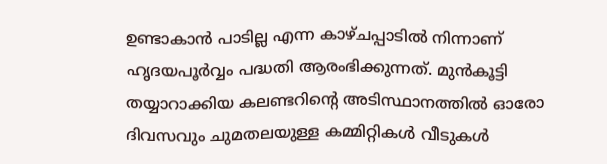ഉണ്ടാകാൻ പാടില്ല എന്ന കാഴ്ചപ്പാടിൽ നിന്നാണ് ഹൃദയപൂർവ്വം പദ്ധതി ആരംഭിക്കുന്നത്. മുൻകൂട്ടി തയ്യാറാക്കിയ കലണ്ടറിന്റെ അടിസ്ഥാനത്തിൽ ഓരോ ദിവസവും ചുമതലയുള്ള കമ്മിറ്റികൾ വീടുകൾ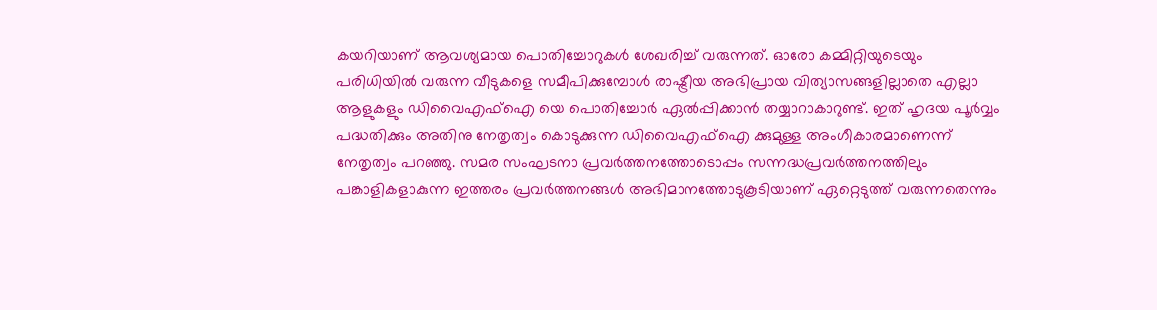കയറിയാണ് ആവശ്യമായ പൊതിച്ചോറുകൾ ശേഖരിച്ച് വരുന്നത്. ഓരോ കമ്മിറ്റിയുടെയും പരിധിയിൽ വരുന്ന വീടുകളെ സമീപിക്കുമ്പോൾ രാഷ്ട്രീയ അഭിപ്രായ വിത്യാസങ്ങളില്ലാതെ എല്ലാ ആളുകളും ഡിവൈഎഫ്ഐ യെ പൊതിച്ചോർ ഏൽപ്പിക്കാൻ തയ്യാറാകാറുണ്ട്. ഇത് ഹൃദയ പൂർവ്വം പദ്ധതിക്കും അതിനു നേതൃത്വം കൊടുക്കുന്ന ഡിവൈഎഫ്ഐ ക്കുമുള്ള അംഗീകാരമാണെന്ന് നേതൃത്വം പറഞ്ഞു. സമര സംഘടനാ പ്രവർത്തനത്തോടൊപ്പം സന്നദ്ധപ്രവർത്തനത്തിലും പങ്കാളികളാകുന്ന ഇത്തരം പ്രവർത്തനങ്ങൾ അഭിമാനത്തോടുകൂടിയാണ് ഏറ്റെടുത്ത് വരുന്നതെന്നും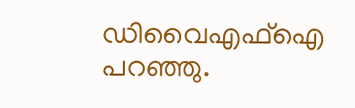ഡിവൈഎഫ്ഐ പറഞ്ഞു.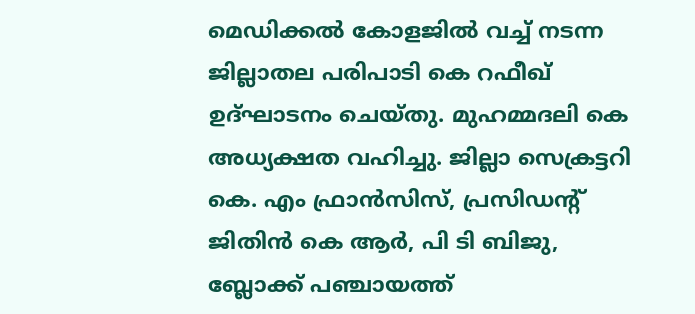മെഡിക്കൽ കോളജിൽ വച്ച് നടന്ന ജില്ലാതല പരിപാടി കെ റഫീഖ് ഉദ്ഘാടനം ചെയ്തു. മുഹമ്മദലി കെ അധ്യക്ഷത വഹിച്ചു. ജില്ലാ സെക്രട്ടറി കെ. എം ഫ്രാൻസിസ്, പ്രസിഡൻ്റ് ജിതിൻ കെ ആർ, പി ടി ബിജു, ബ്ലോക്ക് പഞ്ചായത്ത്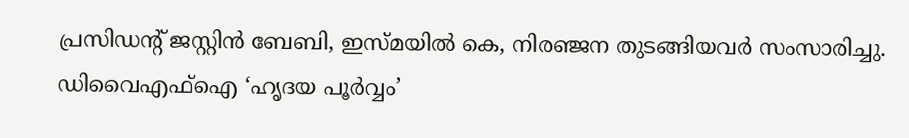പ്രസിഡന്റ് ജസ്റ്റിൻ ബേബി, ഇസ്മയിൽ കെ, നിരഞ്ജന തുടങ്ങിയവർ സംസാരിച്ചു.
ഡിവൈഎഫ്ഐ ‘ഹൃദയ പൂർവ്വം’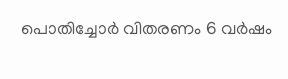പൊതിച്ചോർ വിതരണം 6 വർഷം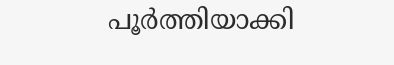പൂർത്തിയാക്കി